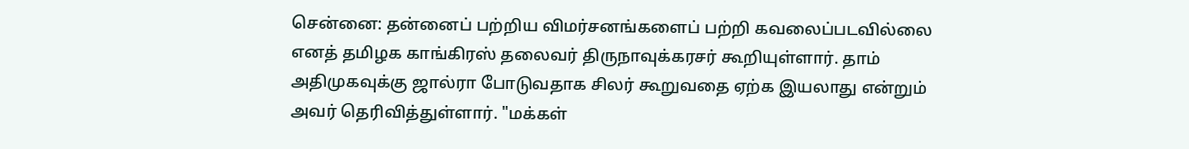சென்னை: தன்னைப் பற்றிய விமர்சனங்களைப் பற்றி கவலைப்படவில்லை எனத் தமிழக காங்கிரஸ் தலைவர் திருநாவுக்கரசர் கூறியுள்ளார். தாம் அதிமுகவுக்கு ஜால்ரா போடுவதாக சிலர் கூறுவதை ஏற்க இயலாது என்றும் அவர் தெரிவித்துள்ளார். "மக்கள்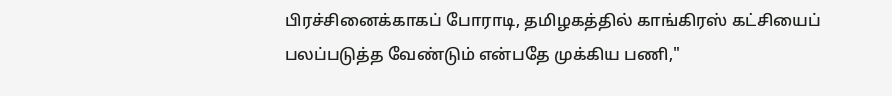பிரச்சினைக்காகப் போராடி, தமிழகத்தில் காங்கிரஸ் கட்சியைப் பலப்படுத்த வேண்டும் என்பதே முக்கிய பணி,"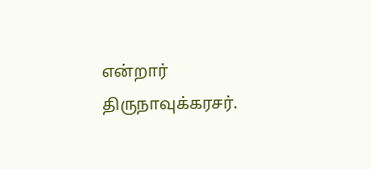என்றார் திருநாவுக்கரசர்.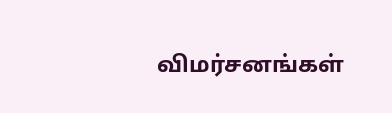விமர்சனங்கள்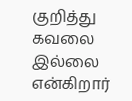குறித்து கவலை இல்லை என்கிறார்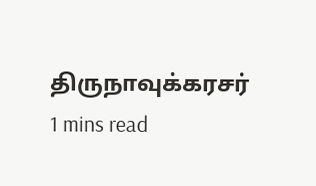திருநாவுக்கரசர்
1 mins read